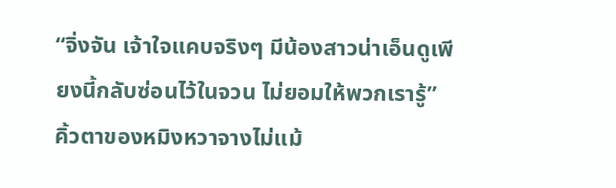“จิ่งจัน เจ้าใจแคบจริงๆ มีน้องสาวน่าเอ็นดูเพียงนี้กลับซ่อนไว้ในจวน ไม่ยอมให้พวกเรารู้”
คิ้วตาของหมิงหวาจางไม่แม้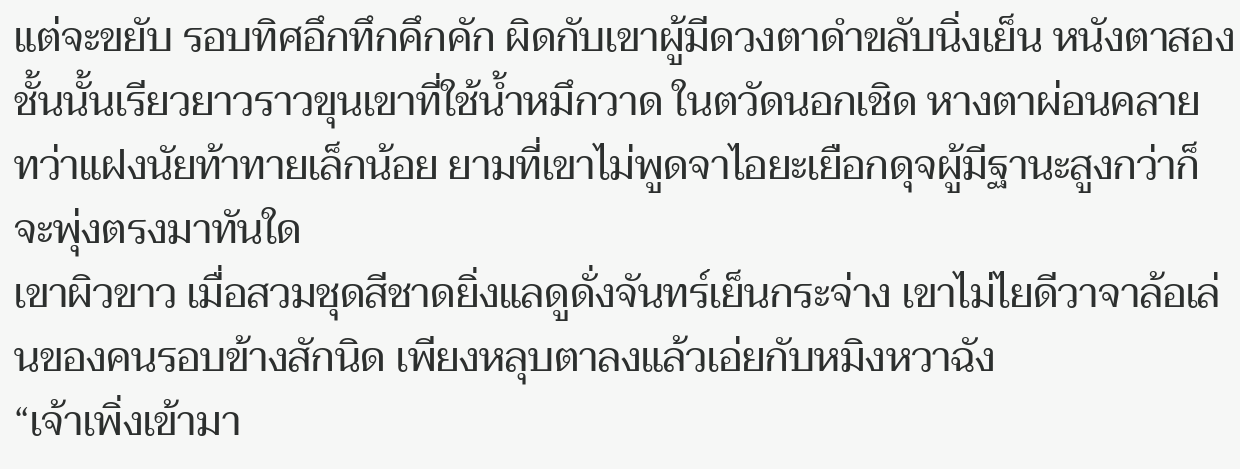แต่จะขยับ รอบทิศอึกทึกคึกคัก ผิดกับเขาผู้มีดวงตาดำขลับนิ่งเย็น หนังตาสองชั้นนั้นเรียวยาวราวขุนเขาที่ใช้น้ำหมึกวาด ในตวัดนอกเชิด หางตาผ่อนคลาย ทว่าแฝงนัยท้าทายเล็กน้อย ยามที่เขาไม่พูดจาไอยะเยือกดุจผู้มีฐานะสูงกว่าก็จะพุ่งตรงมาทันใด
เขาผิวขาว เมื่อสวมชุดสีชาดยิ่งแลดูดั่งจันทร์เย็นกระจ่าง เขาไม่ไยดีวาจาล้อเล่นของคนรอบข้างสักนิด เพียงหลุบตาลงแล้วเอ่ยกับหมิงหวาฉัง
“เจ้าเพิ่งเข้ามา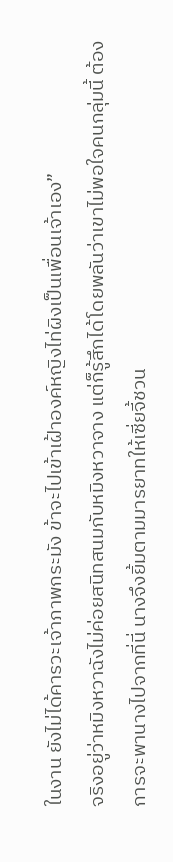ในงาน ยังไม่ได้คารวะเจ้าภาพกระมัง ข้าจะไปเข้าเฝ้าองค์หญิงไท่ผิงเป็นเพื่อนเจ้าเอง”
จริงอยู่ว่าหมิงหวาฉังไม่ค่อยสนิทสนมกับหมิงหวาจาง แต่ก็รู้สึกได้โดยพลันว่าเขาไม่พอใจคนกลุ่มนี้ ต้องการจะพานางไปจากที่นี่ นางจึงยิ้มตามมารยาทให้เซี่ยจี้ชวน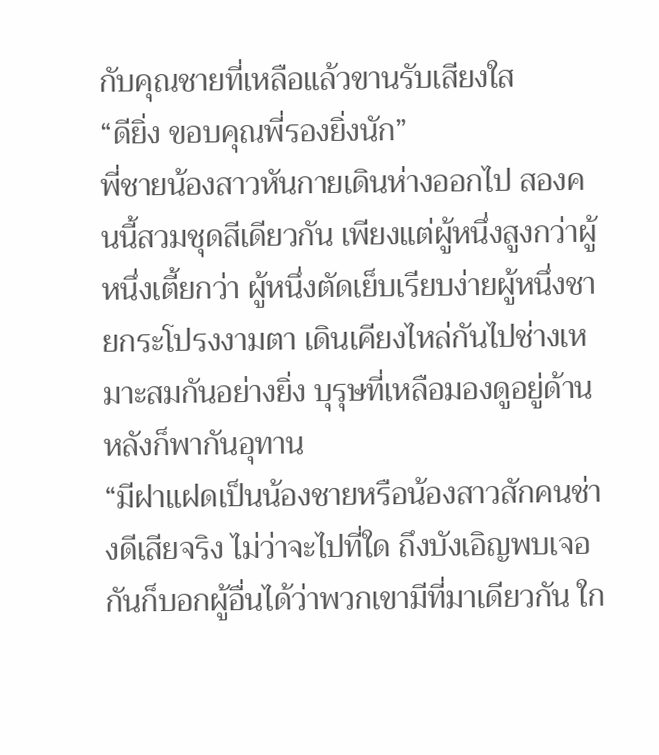กับคุณชายที่เหลือแล้วขานรับเสียงใส
“ดียิ่ง ขอบคุณพี่รองยิ่งนัก”
พี่ชายน้องสาวหันกายเดินห่างออกไป สองคนนี้สวมชุดสีเดียวกัน เพียงแต่ผู้หนึ่งสูงกว่าผู้หนึ่งเตี้ยกว่า ผู้หนึ่งตัดเย็บเรียบง่ายผู้หนึ่งชายกระโปรงงามตา เดินเคียงไหล่กันไปช่างเหมาะสมกันอย่างยิ่ง บุรุษที่เหลือมองดูอยู่ด้านหลังก็พากันอุทาน
“มีฝาแฝดเป็นน้องชายหรือน้องสาวสักคนช่างดีเสียจริง ไม่ว่าจะไปที่ใด ถึงบังเอิญพบเจอกันก็บอกผู้อื่นได้ว่าพวกเขามีที่มาเดียวกัน ใก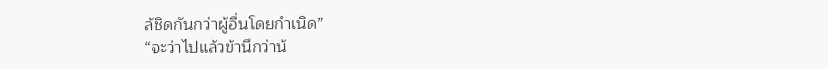ล้ชิดกันกว่าผู้อื่นโดยกำเนิด”
“จะว่าไปแล้วข้านึกว่าน้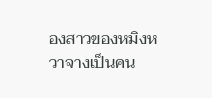องสาวของหมิงหวาจางเป็นคน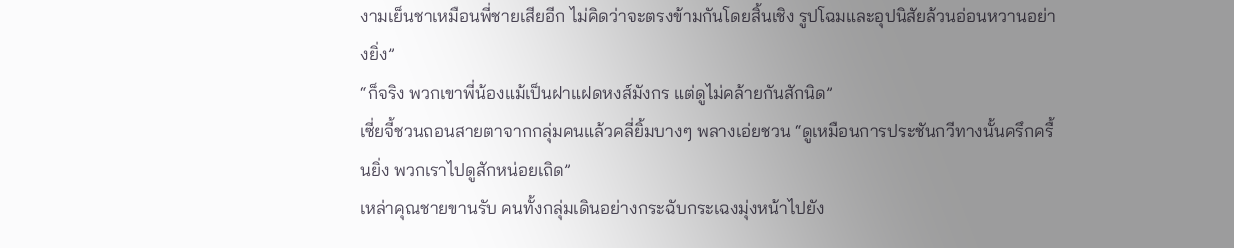งามเย็นชาเหมือนพี่ชายเสียอีก ไม่คิดว่าจะตรงข้ามกันโดยสิ้นเชิง รูปโฉมและอุปนิสัยล้วนอ่อนหวานอย่างยิ่ง”
“ก็จริง พวกเขาพี่น้องแม้เป็นฝาแฝดหงส์มังกร แต่ดูไม่คล้ายกันสักนิด”
เซี่ยจี้ชวนถอนสายตาจากกลุ่มคนแล้วคลี่ยิ้มบางๆ พลางเอ่ยชวน “ดูเหมือนการประชันกวีทางนั้นครึกครื้นยิ่ง พวกเราไปดูสักหน่อยเถิด”
เหล่าคุณชายขานรับ คนทั้งกลุ่มเดินอย่างกระฉับกระเฉงมุ่งหน้าไปยัง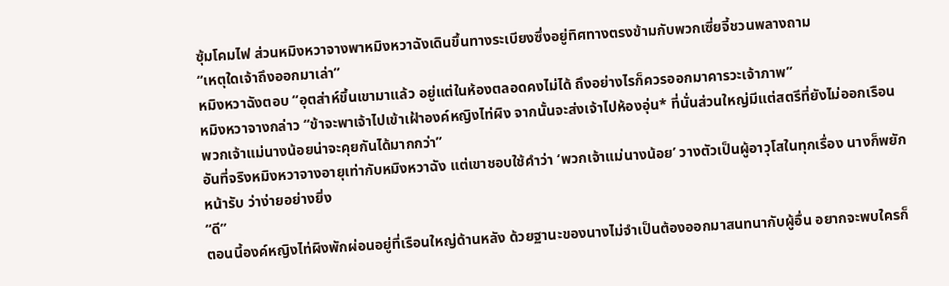ซุ้มโคมไฟ ส่วนหมิงหวาจางพาหมิงหวาฉังเดินขึ้นทางระเบียงซึ่งอยู่ทิศทางตรงข้ามกับพวกเซี่ยจี้ชวนพลางถาม
“เหตุใดเจ้าถึงออกมาเล่า”
หมิงหวาฉังตอบ “อุตส่าห์ขึ้นเขามาแล้ว อยู่แต่ในห้องตลอดคงไม่ได้ ถึงอย่างไรก็ควรออกมาคารวะเจ้าภาพ”
หมิงหวาจางกล่าว “ข้าจะพาเจ้าไปเข้าเฝ้าองค์หญิงไท่ผิง จากนั้นจะส่งเจ้าไปห้องอุ่น* ที่นั่นส่วนใหญ่มีแต่สตรีที่ยังไม่ออกเรือน พวกเจ้าแม่นางน้อยน่าจะคุยกันได้มากกว่า”
อันที่จริงหมิงหวาจางอายุเท่ากับหมิงหวาฉัง แต่เขาชอบใช้คำว่า ‘พวกเจ้าแม่นางน้อย’ วางตัวเป็นผู้อาวุโสในทุกเรื่อง นางก็พยักหน้ารับ ว่าง่ายอย่างยิ่ง
“ดี”
ตอนนี้องค์หญิงไท่ผิงพักผ่อนอยู่ที่เรือนใหญ่ด้านหลัง ด้วยฐานะของนางไม่จำเป็นต้องออกมาสนทนากับผู้อื่น อยากจะพบใครก็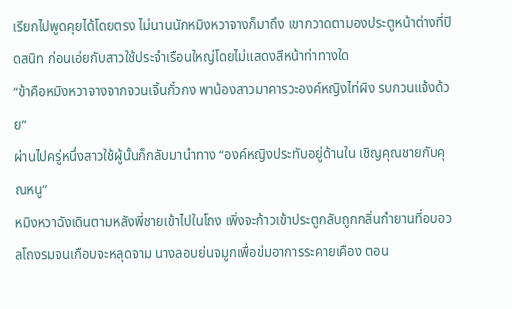เรียกไปพูดคุยได้โดยตรง ไม่นานนักหมิงหวาจางก็มาถึง เขากวาดตามองประตูหน้าต่างที่ปิดสนิท ก่อนเอ่ยกับสาวใช้ประจำเรือนใหญ่โดยไม่แสดงสีหน้าท่าทางใด
“ข้าคือหมิงหวาจางจากจวนเจิ้นกั๋วกง พาน้องสาวมาคารวะองค์หญิงไท่ผิง รบกวนแจ้งด้วย”
ผ่านไปครู่หนึ่งสาวใช้ผู้นั้นก็กลับมานำทาง “องค์หญิงประทับอยู่ด้านใน เชิญคุณชายกับคุณหนู”
หมิงหวาฉังเดินตามหลังพี่ชายเข้าไปในโถง เพิ่งจะก้าวเข้าประตูกลับถูกกลิ่นกำยานที่อบอวลโถงรมจนเกือบจะหลุดจาม นางลอบย่นจมูกเพื่อข่มอาการระคายเคือง ตอน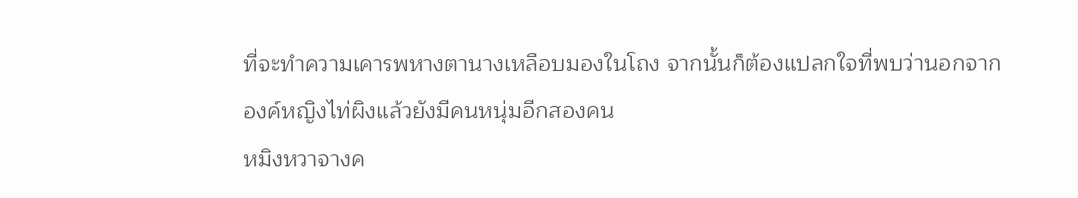ที่จะทำความเคารพหางตานางเหลือบมองในโถง จากนั้นก็ต้องแปลกใจที่พบว่านอกจากองค์หญิงไท่ผิงแล้วยังมีคนหนุ่มอีกสองคน
หมิงหวาจางค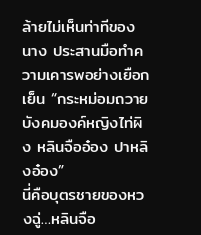ล้ายไม่เห็นท่าทีของนาง ประสานมือทำความเคารพอย่างเยือกเย็น “กระหม่อมถวายบังคมองค์หญิงไท่ผิง หลินจืออ๋อง ปาหลิงอ๋อง”
นี่คือบุตรชายของหวงฉู่…หลินจือ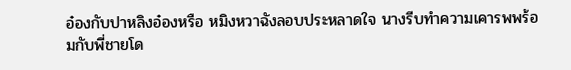อ๋องกับปาหลิงอ๋องหรือ หมิงหวาฉังลอบประหลาดใจ นางรีบทำความเคารพพร้อมกับพี่ชายโด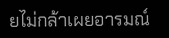ยไม่กล้าเผยอารมณ์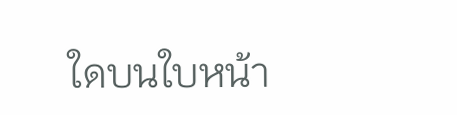ใดบนใบหน้า